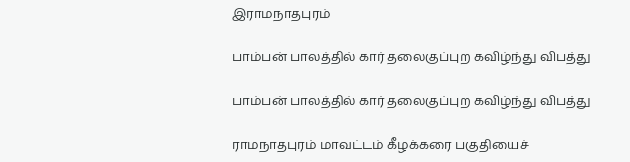இராமநாதபுரம்

பாம்பன் பாலத்தில் கார் தலைகுப்புற கவிழ்ந்து விபத்து

பாம்பன் பாலத்தில் கார் தலைகுப்புற கவிழ்ந்து விபத்து

ராமநாதபுரம் மாவட்டம் கீழக்கரை பகுதியைச்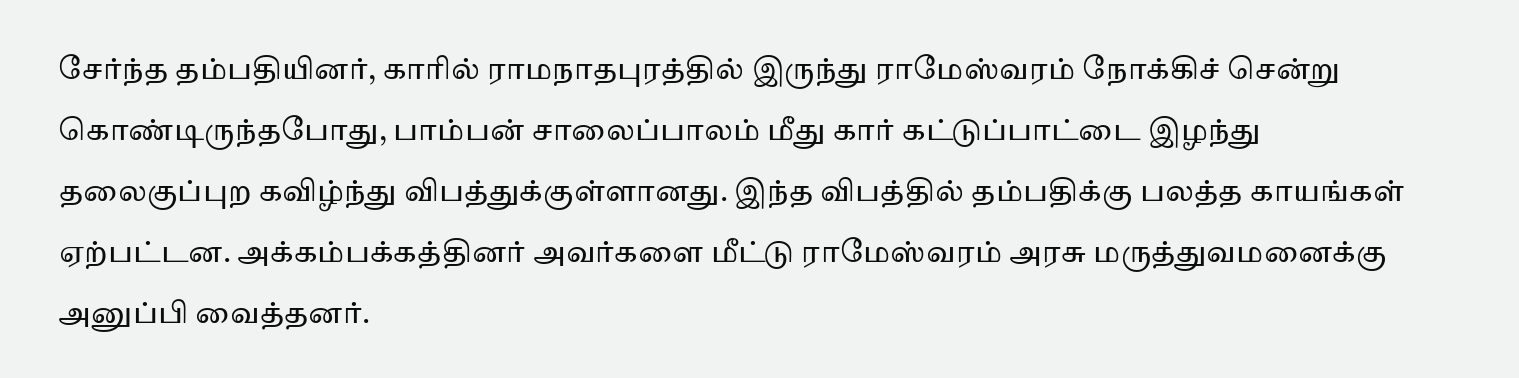சேர்ந்த தம்பதியினர், காரில் ராமநாதபுரத்தில் இருந்து ராமேஸ்வரம் நோக்கிச் சென்று கொண்டிருந்தபோது, பாம்பன் சாலைப்பாலம் மீது கார் கட்டுப்பாட்டை இழந்து தலைகுப்புற கவிழ்ந்து விபத்துக்குள்ளானது. இந்த விபத்தில் தம்பதிக்கு பலத்த காயங்கள் ஏற்பட்டன. அக்கம்பக்கத்தினர் அவர்களை மீட்டு ராமேஸ்வரம் அரசு மருத்துவமனைக்கு அனுப்பி வைத்தனர்.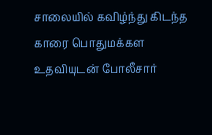சாலையில் கவிழ்ந்து கிடந்த காரை பொதுமக்கள உதவியுடன் போலீசார்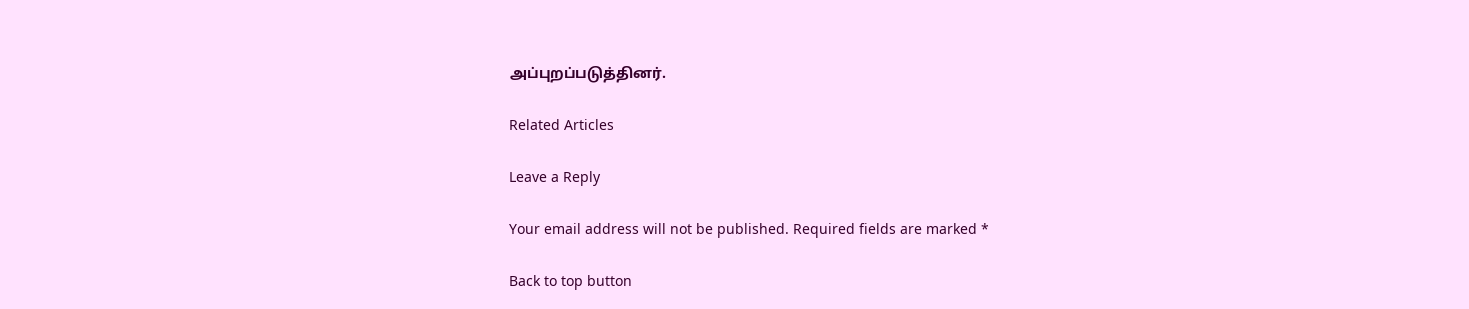அப்புறப்படுத்தினர்.

Related Articles

Leave a Reply

Your email address will not be published. Required fields are marked *

Back to top button